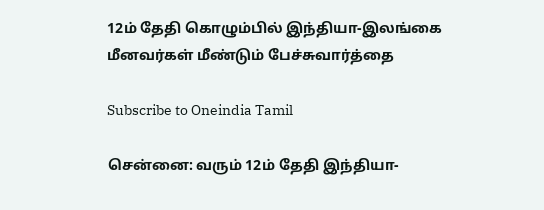12ம் தேதி கொழும்பில் இந்தியா-இலங்கை மீனவர்கள் மீண்டும் பேச்சுவார்த்தை

Subscribe to Oneindia Tamil

சென்னை: வரும் 12ம் தேதி இந்தியா-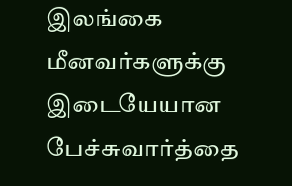இலங்கை மீனவர்களுக்கு இடையேயான பேச்சுவார்த்தை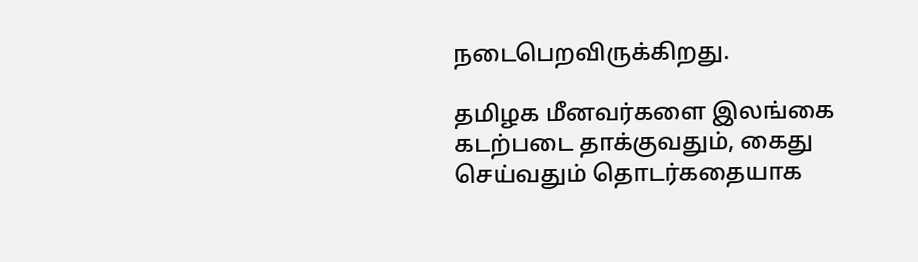நடைபெறவிருக்கிறது.

தமிழக மீனவர்களை இலங்கை கடற்படை தாக்குவதும், கைது செய்வதும் தொடர்கதையாக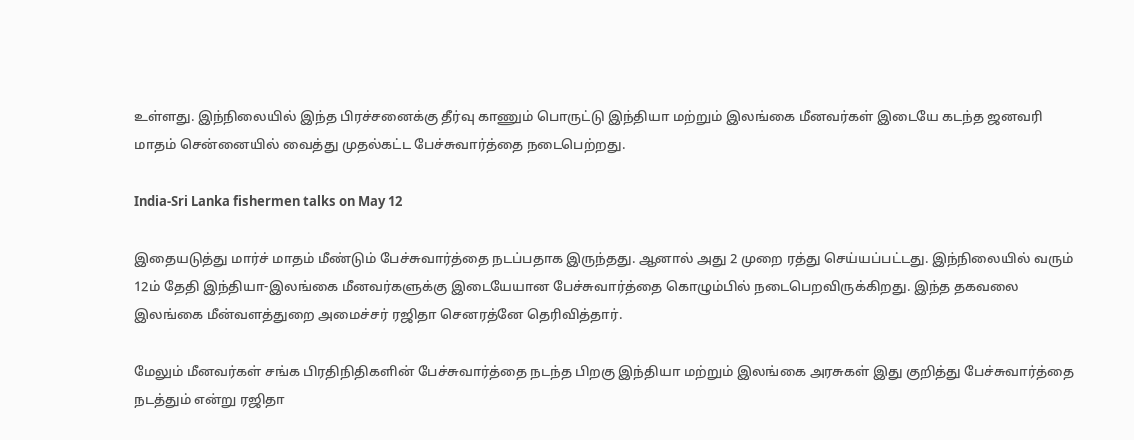உள்ளது. இந்நிலையில் இந்த பிரச்சனைக்கு தீர்வு காணும் பொருட்டு இந்தியா மற்றும் இலங்கை மீனவர்கள் இடையே கடந்த ஜனவரி மாதம் சென்னையில் வைத்து முதல்கட்ட பேச்சுவார்த்தை நடைபெற்றது.

India-Sri Lanka fishermen talks on May 12

இதையடுத்து மார்ச் மாதம் மீண்டும் பேச்சுவார்த்தை நடப்பதாக இருந்தது. ஆனால் அது 2 முறை ரத்து செய்யப்பட்டது. இந்நிலையில் வரும் 12ம் தேதி இந்தியா-இலங்கை மீனவர்களுக்கு இடையேயான பேச்சுவார்த்தை கொழும்பில் நடைபெறவிருக்கிறது. இந்த தகவலை இலங்கை மீன்வளத்துறை அமைச்சர் ரஜிதா செனரத்னே தெரிவித்தார்.

மேலும் மீனவர்கள் சங்க பிரதிநிதிகளின் பேச்சுவார்த்தை நடந்த பிறகு இந்தியா மற்றும் இலங்கை அரசுகள் இது குறித்து பேச்சுவார்த்தை நடத்தும் என்று ரஜிதா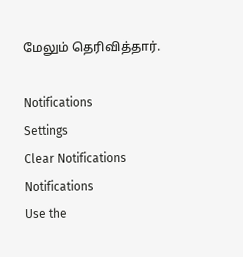மேலும் தெரிவித்தார்.

Notifications
Settings
Clear Notifications
Notifications
Use the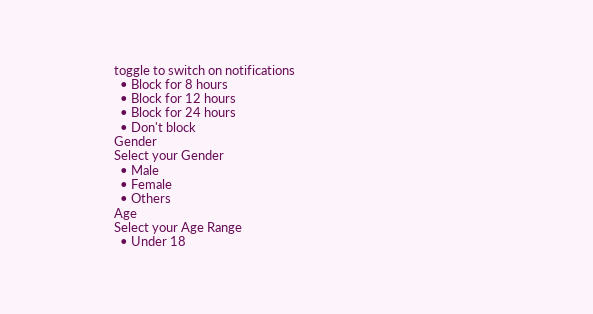toggle to switch on notifications
  • Block for 8 hours
  • Block for 12 hours
  • Block for 24 hours
  • Don't block
Gender
Select your Gender
  • Male
  • Female
  • Others
Age
Select your Age Range
  • Under 18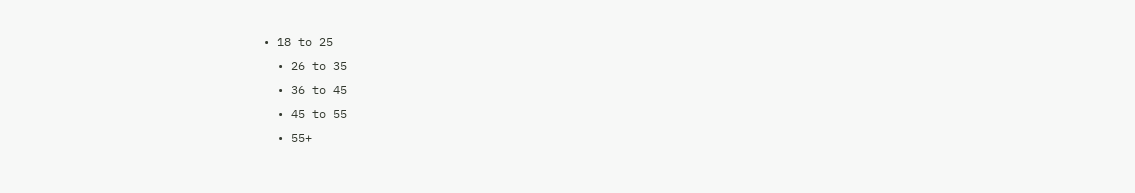• 18 to 25
  • 26 to 35
  • 36 to 45
  • 45 to 55
  • 55+